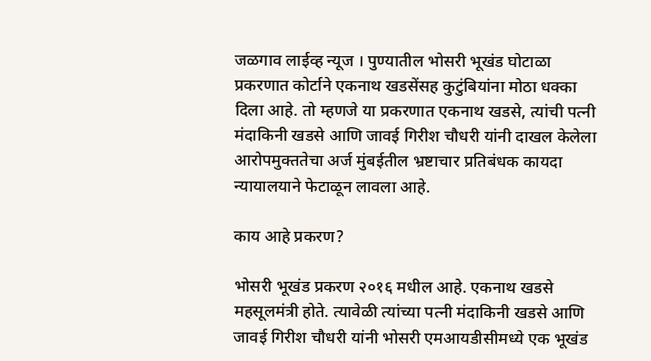जळगाव लाईव्ह न्यूज । पुण्यातील भोसरी भूखंड घोटाळा प्रकरणात कोर्टाने एकनाथ खडसेंसह कुटुंबियांना मोठा धक्का दिला आहे. तो म्हणजे या प्रकरणात एकनाथ खडसे, त्यांची पत्नी मंदाकिनी खडसे आणि जावई गिरीश चौधरी यांनी दाखल केलेला आरोपमुक्ततेचा अर्ज मुंबईतील भ्रष्टाचार प्रतिबंधक कायदा न्यायालयाने फेटाळून लावला आहे.

काय आहे प्रकरण?

भोसरी भूखंड प्रकरण २०१६ मधील आहे. एकनाथ खडसे महसूलमंत्री होते. त्यावेळी त्यांच्या पत्नी मंदाकिनी खडसे आणि जावई गिरीश चौधरी यांनी भोसरी एमआयडीसीमध्ये एक भूखंड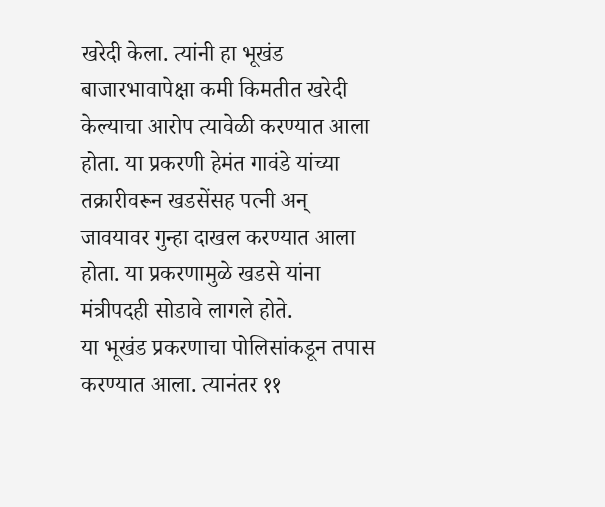खरेदी केला. त्यांनी हा भूखंड बाजारभावापेक्षा कमी किमतीत खरेदी केल्याचा आरोप त्यावेळी करण्यात आला होता. या प्रकरणी हेमंत गावंडे यांच्या तक्रारीवरून खडसेंसह पत्नी अन् जावयावर गुन्हा दाखल करण्यात आला होता. या प्रकरणामुळे खडसे यांना मंत्रीपदही सोडावे लागले होते.
या भूखंड प्रकरणाचा पोलिसांकडून तपास करण्यात आला. त्यानंतर ११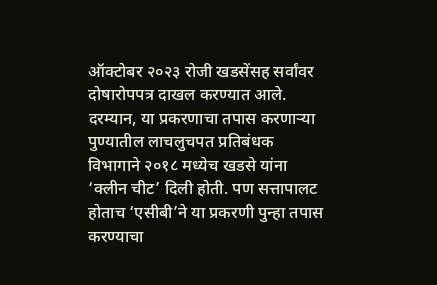ऑक्टोबर २०२३ रोजी खडसेंसह सर्वांवर दोषारोपपत्र दाखल करण्यात आले. दरम्यान, या प्रकरणाचा तपास करणाऱ्या पुण्यातील लाचलुचपत प्रतिबंधक विभागाने २०१८ मध्येच खडसे यांना ‘क्लीन चीट’ दिली होती. पण सत्तापालट होताच ‘एसीबी’ने या प्रकरणी पुन्हा तपास करण्याचा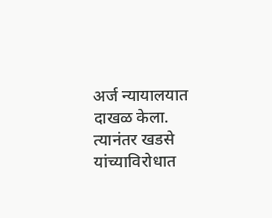अर्ज न्यायालयात दाखळ केला. त्यानंतर खडसे यांच्याविरोधात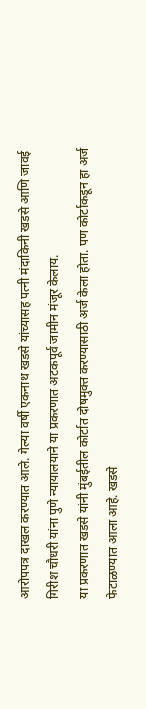आरोपपत्र दाखल करण्यात आले. गेल्या वर्षी एकनाथ खडसे यांच्यासह पत्नी मंदाकिनी खडसे आणि जावई गिरीश चौधरी यांना पुणे न्यायालयाने या प्रकरणात अटकपूर्व जामीन मंजूर केलाय.
या प्रकरणात खडसे यांनी मुंबईतील कोर्टात दोषमुक्त करण्यासाठी अर्ज केला होता. पण कोर्टाकडून हा अर्ज फेटाळण्यात आला आहे. खडसे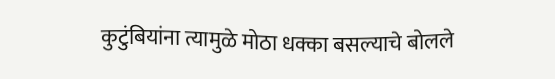कुटुंबियांना त्यामुळे मोठा धक्का बसल्याचे बोलले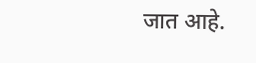जात आहे.